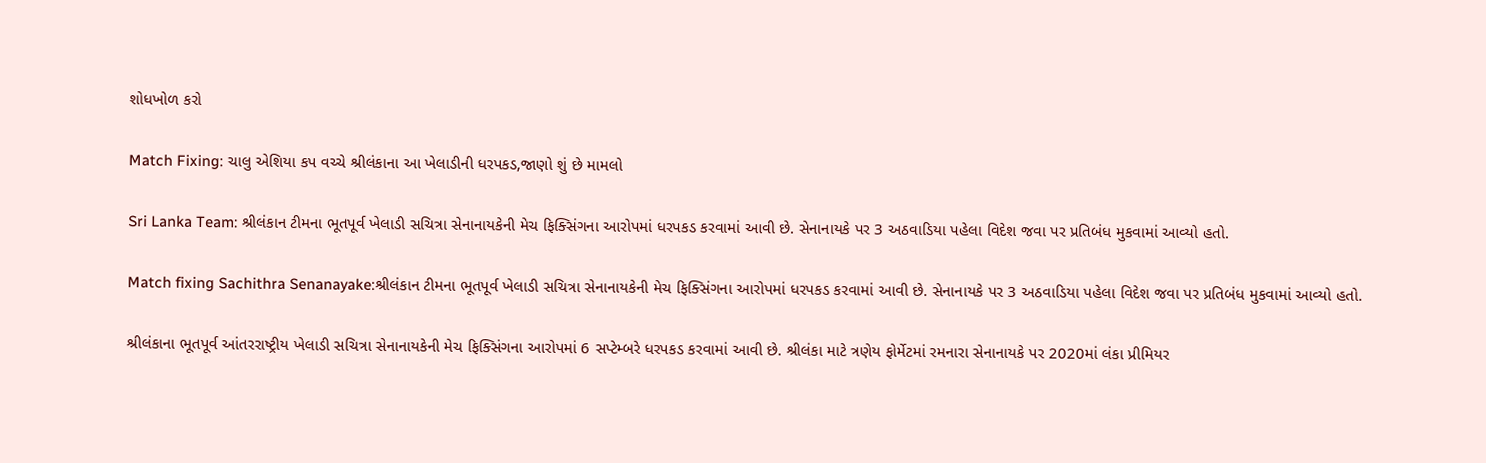શોધખોળ કરો

Match Fixing: ચાલુ એશિયા કપ વચ્ચે શ્રીલંકાના આ ખેલાડીની ધરપકડ,જાણો શું છે મામલો

Sri Lanka Team: શ્રીલંકાન ટીમના ભૂતપૂર્વ ખેલાડી સચિત્રા સેનાનાયકેની મેચ ફિક્સિંગના આરોપમાં ધરપકડ કરવામાં આવી છે. સેનાનાયકે પર 3 અઠવાડિયા પહેલા વિદેશ જવા પર પ્રતિબંધ મુકવામાં આવ્યો હતો.

Match fixing Sachithra Senanayake:શ્રીલંકાન ટીમના ભૂતપૂર્વ ખેલાડી સચિત્રા સેનાનાયકેની મેચ ફિક્સિંગના આરોપમાં ધરપકડ કરવામાં આવી છે. સેનાનાયકે પર 3 અઠવાડિયા પહેલા વિદેશ જવા પર પ્રતિબંધ મુકવામાં આવ્યો હતો.

શ્રીલંકાના ભૂતપૂર્વ આંતરરાષ્ટ્રીય ખેલાડી સચિત્રા સેનાનાયકેની મેચ ફિક્સિંગના આરોપમાં 6 સપ્ટેમ્બરે ધરપકડ કરવામાં આવી છે. શ્રીલંકા માટે ત્રણેય ફોર્મેટમાં રમનારા સેનાનાયકે પર 2020માં લંકા પ્રીમિયર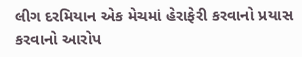લીગ દરમિયાન એક મેચમાં હેરાફેરી કરવાનો પ્રયાસ કરવાનો આરોપ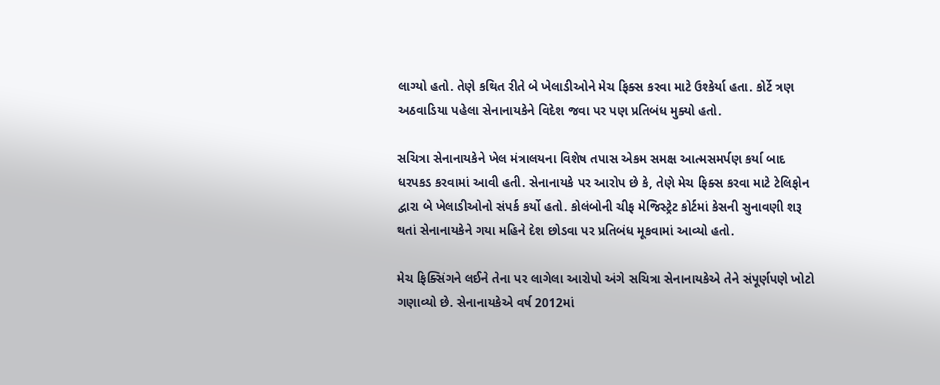લાગ્યો હતો. તેણે કથિત રીતે બે ખેલાડીઓને મેચ ફિક્સ કરવા માટે ઉશ્કેર્યા હતા. કોર્ટે ત્રણ અઠવાડિયા પહેલા સેનાનાયકેને વિદેશ જવા પર પણ પ્રતિબંધ મુક્યો હતો.

સચિત્રા સેનાનાયકેને ખેલ મંત્રાલયના વિશેષ તપાસ એકમ સમક્ષ આત્મસમર્પણ કર્યા બાદ ધરપકડ કરવામાં આવી હતી. સેનાનાયકે પર આરોપ છે કે, તેણે મેચ ફિક્સ કરવા માટે ટેલિફોન દ્વારા બે ખેલાડીઓનો સંપર્ક કર્યો હતો. કોલંબોની ચીફ મેજિસ્ટ્રેટ કોર્ટમાં કેસની સુનાવણી શરૂ થતાં સેનાનાયકેને ગયા મહિને દેશ છોડવા પર પ્રતિબંધ મૂકવામાં આવ્યો હતો.

મેચ ફિક્સિંગને લઈને તેના પર લાગેલા આરોપો અંગે સચિત્રા સેનાનાયકેએ તેને સંપૂર્ણપણે ખોટો ગણાવ્યો છે. સેનાનાયકેએ વર્ષ 2012માં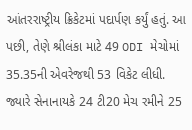આંતરરાષ્ટ્રીય ક્રિકેટમાં પદાર્પણ કર્યું હતું. આ પછી, તેણે શ્રીલંકા માટે 49 ODI મેચોમાં 35.35ની એવરેજથી 53 વિકેટ લીધી. જ્યારે સેનાનાયકે 24 ટી20 મેચ રમીને 25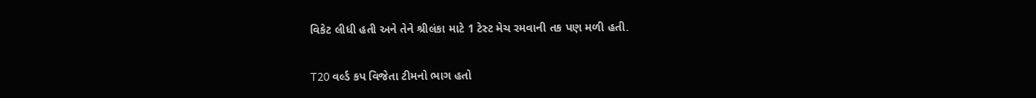વિકેટ લીધી હતી અને તેને શ્રીલંકા માટે 1 ટેસ્ટ મેચ રમવાની તક પણ મળી હતી.

T20 વર્લ્ડ કપ વિજેતા ટીમનો ભાગ હતો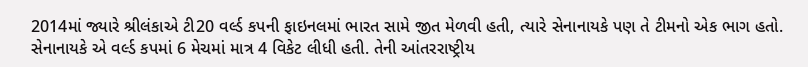2014માં જ્યારે શ્રીલંકાએ ટી20 વર્લ્ડ કપની ફાઇનલમાં ભારત સામે જીત મેળવી હતી, ત્યારે સેનાનાયકે પણ તે ટીમનો એક ભાગ હતો. સેનાનાયકે એ વર્લ્ડ કપમાં 6 મેચમાં માત્ર 4 વિકેટ લીધી હતી. તેની આંતરરાષ્ટ્રીય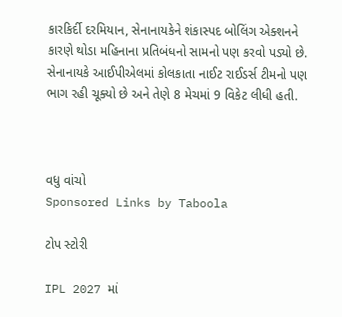કારકિર્દી દરમિયાન, સેનાનાયકેને શંકાસ્પદ બોલિંગ એક્શનને કારણે થોડા મહિનાના પ્રતિબંધનો સામનો પણ કરવો પડ્યો છે. સેનાનાયકે આઈપીએલમાં કોલકાતા નાઈટ રાઈડર્સ ટીમનો પણ ભાગ રહી ચૂક્યો છે અને તેણે 8 મેચમાં 9 વિકેટ લીધી હતી.



વધુ વાંચો
Sponsored Links by Taboola

ટોપ સ્ટોરી

IPL 2027 માં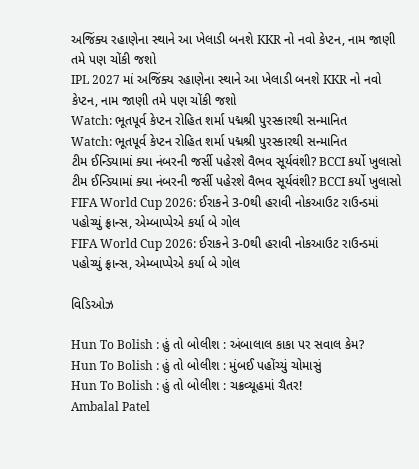અજિંક્ય રહાણેના સ્થાને આ ખેલાડી બનશે KKR નો નવો કેપ્ટન, નામ જાણી તમે પણ ચોંકી જશો
IPL 2027 માં અજિંક્ય રહાણેના સ્થાને આ ખેલાડી બનશે KKR નો નવો કેપ્ટન, નામ જાણી તમે પણ ચોંકી જશો
Watch: ભૂતપૂર્વ કેપ્ટન રોહિત શર્મા પદ્મશ્રી પુરસ્કારથી સન્માનિત
Watch: ભૂતપૂર્વ કેપ્ટન રોહિત શર્મા પદ્મશ્રી પુરસ્કારથી સન્માનિત
ટીમ ઈન્ડિયામાં ક્યા નંબરની જર્સી પહેરશે વૈભવ સૂર્યવંશી? BCCI કર્યો ખુલાસો
ટીમ ઈન્ડિયામાં ક્યા નંબરની જર્સી પહેરશે વૈભવ સૂર્યવંશી? BCCI કર્યો ખુલાસો
FIFA World Cup 2026: ઈરાકને 3-0થી હરાવી નોકઆઉટ રાઉન્ડમાં પહોચ્યું ફ્રાન્સ, એમ્બાપ્પેએ કર્યા બે ગોલ
FIFA World Cup 2026: ઈરાકને 3-0થી હરાવી નોકઆઉટ રાઉન્ડમાં પહોચ્યું ફ્રાન્સ, એમ્બાપ્પેએ કર્યા બે ગોલ

વિડિઓઝ

Hun To Bolish : હું તો બોલીશ : અંબાલાલ કાકા પર સવાલ કેમ?
Hun To Bolish : હું તો બોલીશ : મુંબઈ પહોંચ્યું ચોમાસું
Hun To Bolish : હું તો બોલીશ : ચક્રવ્યૂહમાં ચૈતર!
Ambalal Patel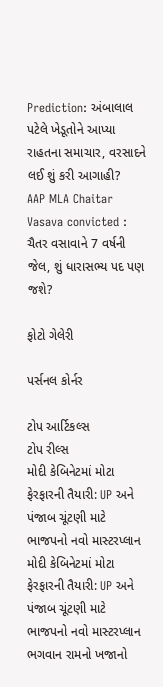Prediction: અંબાલાલ પટેલે ખેડૂતોને આપ્યા રાહતના સમાચાર, વરસાદને લઈ શું કરી આગાહી?
AAP MLA Chaitar Vasava convicted : ચૈતર વસાવાને 7 વર્ષની જેલ, શું ધારાસભ્ય પદ પણ જશે?

ફોટો ગેલેરી

પર્સનલ કોર્નર

ટોપ આર્ટિકલ્સ
ટોપ રીલ્સ
મોદી કેબિનેટમાં મોટા ફેરફારની તૈયારી: UP અને પંજાબ ચૂંટણી માટે ભાજપનો નવો માસ્ટરપ્લાન
મોદી કેબિનેટમાં મોટા ફેરફારની તૈયારી: UP અને પંજાબ ચૂંટણી માટે ભાજપનો નવો માસ્ટરપ્લાન
ભગવાન રામનો ખજાનો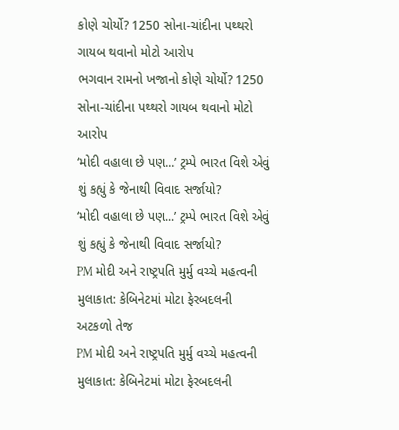કોણે ચોર્યો? 1250 સોના-ચાંદીના પથ્થરો ગાયબ થવાનો મોટો આરોપ
ભગવાન રામનો ખજાનો કોણે ચોર્યો? 1250 સોના-ચાંદીના પથ્થરો ગાયબ થવાનો મોટો આરોપ
‘મોદી વહાલા છે પણ...’ ટ્રમ્પે ભારત વિશે એવું શું કહ્યું કે જેનાથી વિવાદ સર્જાયો?
‘મોદી વહાલા છે પણ...’ ટ્રમ્પે ભારત વિશે એવું શું કહ્યું કે જેનાથી વિવાદ સર્જાયો?
PM મોદી અને રાષ્ટ્રપતિ મુર્મુ વચ્ચે મહત્વની મુલાકાત: કેબિનેટમાં મોટા ફેરબદલની અટકળો તેજ
PM મોદી અને રાષ્ટ્રપતિ મુર્મુ વચ્ચે મહત્વની મુલાકાત: કેબિનેટમાં મોટા ફેરબદલની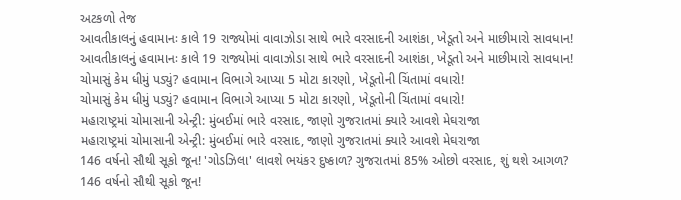અટકળો તેજ
આવતીકાલનું હવામાનઃ કાલે 19 રાજ્યોમાં વાવાઝોડા સાથે ભારે વરસાદની આશંકા, ખેડૂતો અને માછીમારો સાવધાન!
આવતીકાલનું હવામાનઃ કાલે 19 રાજ્યોમાં વાવાઝોડા સાથે ભારે વરસાદની આશંકા, ખેડૂતો અને માછીમારો સાવધાન!
ચોમાસું કેમ ધીમું પડ્યું? હવામાન વિભાગે આપ્યા 5 મોટા કારણો, ખેડૂતોની ચિંતામાં વધારો!
ચોમાસું કેમ ધીમું પડ્યું? હવામાન વિભાગે આપ્યા 5 મોટા કારણો, ખેડૂતોની ચિંતામાં વધારો!
મહારાષ્ટ્રમાં ચોમાસાની એન્ટ્રી: મુંબઈમાં ભારે વરસાદ, જાણો ગુજરાતમાં ક્યારે આવશે મેઘરાજા
મહારાષ્ટ્રમાં ચોમાસાની એન્ટ્રી: મુંબઈમાં ભારે વરસાદ, જાણો ગુજરાતમાં ક્યારે આવશે મેઘરાજા
146 વર્ષનો સૌથી સૂકો જૂન! 'ગોડઝિલા' લાવશે ભયંકર દુષ્કાળ? ગુજરાતમાં 85% ઓછો વરસાદ, શું થશે આગળ?
146 વર્ષનો સૌથી સૂકો જૂન!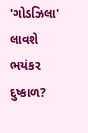'ગોડઝિલા' લાવશે ભયંકર દુષ્કાળ?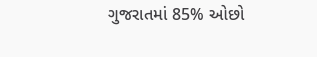ગુજરાતમાં 85% ઓછો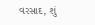વરસાદ, શું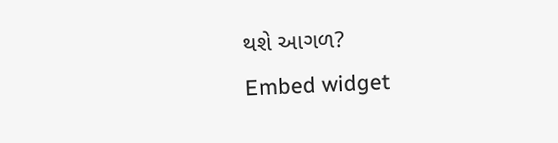થશે આગળ?
Embed widget